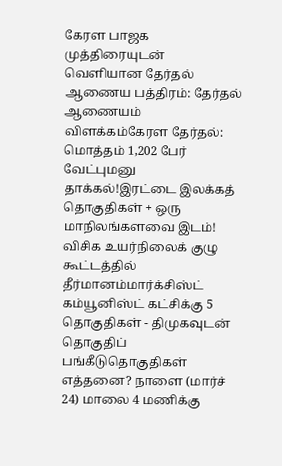கேரள பாஜக முத்திரையுடன் வெளியான தேர்தல் ஆணைய பத்திரம்: தேர்தல் ஆணையம் விளக்கம்கேரள தேர்தல்: மொத்தம் 1,202 பேர் வேட்புமனு தாக்கல்!இரட்டை இலக்கத் தொகுதிகள் + ஒரு மாநிலங்களவை இடம்! விசிக உயர்நிலைக் குழு கூட்டத்தில் தீர்மானம்மார்க்சிஸ்ட் கம்யூனிஸ்ட் கட்சிக்கு 5 தொகுதிகள் - திமுகவுடன் தொகுதிப் பங்கீடுதொகுதிகள் எத்தனை? நாளை (மார்ச் 24) மாலை 4 மணிக்கு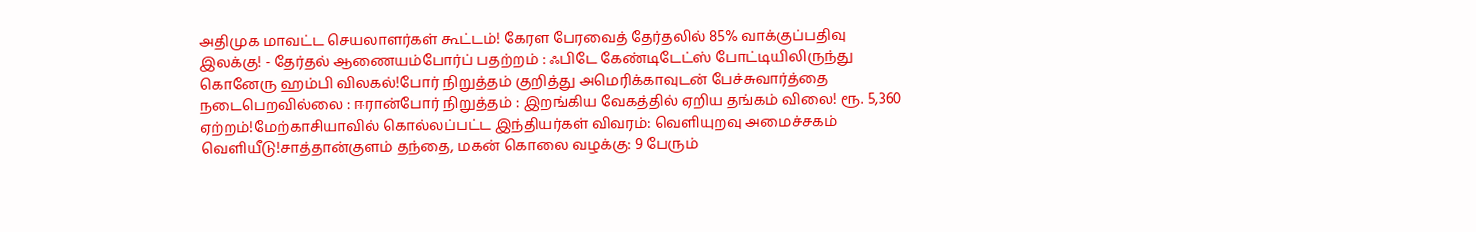அதிமுக மாவட்ட செயலாளர்கள் கூட்டம்! கேரள பேரவைத் தேர்தலில் 85% வாக்குப்பதிவு இலக்கு! - தேர்தல் ஆணையம்போர்ப் பதற்றம் : ஃபிடே கேண்டிடேட்ஸ் போட்டியிலிருந்து கொனேரு ஹம்பி விலகல்!போர் நிறுத்தம் குறித்து அமெரிக்காவுடன் பேச்சுவார்த்தை நடைபெறவில்லை : ஈரான்போர் நிறுத்தம் : இறங்கிய வேகத்தில் ஏறிய தங்கம் விலை! ரூ. 5,360 ஏற்றம்!மேற்காசியாவில் கொல்லப்பட்ட இந்தியர்கள் விவரம்: வெளியுறவு அமைச்சகம் வெளியீடு!சாத்தான்குளம் தந்தை, மகன் கொலை வழக்கு: 9 பேரும்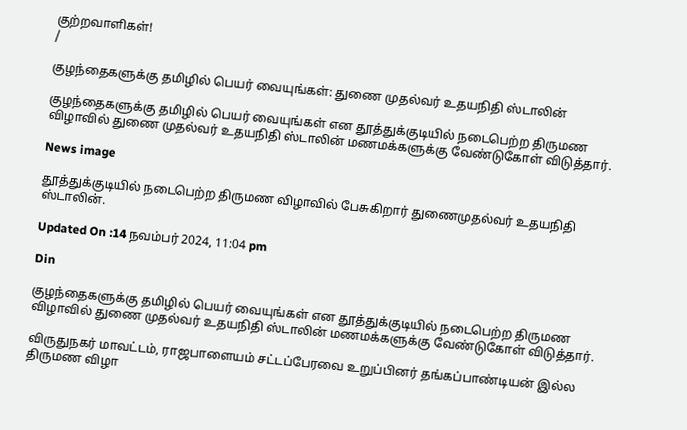குற்றவாளிகள்!
/

குழந்தைகளுக்கு தமிழில் பெயர் வையுங்கள்: துணை முதல்வர் உதயநிதி ஸ்டாலின்

குழந்தைகளுக்கு தமிழில் பெயர் வையுங்கள் என தூத்துக்குடியில் நடைபெற்ற திருமண விழாவில் துணை முதல்வர் உதயநிதி ஸ்டாலின் மணமக்களுக்கு வேண்டுகோள் விடுத்தார்.

News image

தூத்துக்குடியில் நடைபெற்ற திருமண விழாவில் பேசுகிறார் துணைமுதல்வர் உதயநிதி ஸ்டாலின்.

Updated On :14 நவம்பர் 2024, 11:04 pm

Din

குழந்தைகளுக்கு தமிழில் பெயர் வையுங்கள் என தூத்துக்குடியில் நடைபெற்ற திருமண விழாவில் துணை முதல்வர் உதயநிதி ஸ்டாலின் மணமக்களுக்கு வேண்டுகோள் விடுத்தார்.

விருதுநகர் மாவட்டம், ராஜபாளையம் சட்டப்பேரவை உறுப்பினர் தங்கப்பாண்டியன் இல்ல திருமண விழா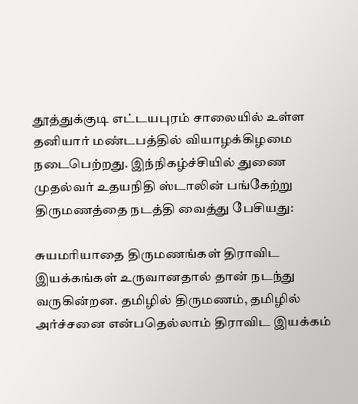தூத்துக்குடி எட்டயபுரம் சாலையில் உள்ள தனியார் மண்டபத்தில் வியாழக்கிழமை நடைபெற்றது. இந்நிகழ்ச்சியில் துணை முதல்வர் உதயநிதி ஸ்டாலின் பங்கேற்று திருமணத்தை நடத்தி வைத்து பேசியது:

சுயமரியாதை திருமணங்கள் திராவிட இயக்கங்கள் உருவானதால் தான் நடந்து வருகின்றன. தமிழில் திருமணம், தமிழில் அர்ச்சனை என்பதெல்லாம் திராவிட இயக்கம்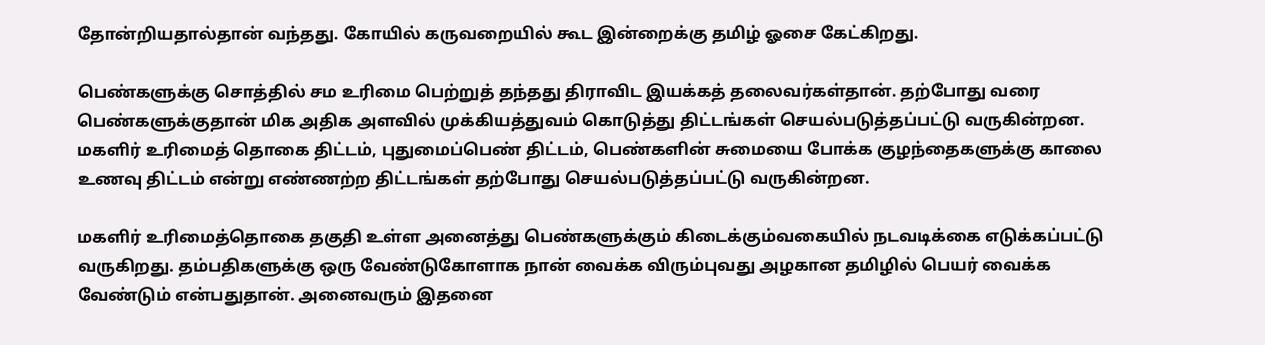தோன்றியதால்தான் வந்தது. கோயில் கருவறையில் கூட இன்றைக்கு தமிழ் ஓசை கேட்கிறது.

பெண்களுக்கு சொத்தில் சம உரிமை பெற்றுத் தந்தது திராவிட இயக்கத் தலைவர்கள்தான். தற்போது வரை பெண்களுக்குதான் மிக அதிக அளவில் முக்கியத்துவம் கொடுத்து திட்டங்கள் செயல்படுத்தப்பட்டு வருகின்றன. மகளிர் உரிமைத் தொகை திட்டம், புதுமைப்பெண் திட்டம், பெண்களின் சுமையை போக்க குழந்தைகளுக்கு காலை உணவு திட்டம் என்று எண்ணற்ற திட்டங்கள் தற்போது செயல்படுத்தப்பட்டு வருகின்றன.

மகளிர் உரிமைத்தொகை தகுதி உள்ள அனைத்து பெண்களுக்கும் கிடைக்கும்வகையில் நடவடிக்கை எடுக்கப்பட்டு வருகிறது. தம்பதிகளுக்கு ஒரு வேண்டுகோளாக நான் வைக்க விரும்புவது அழகான தமிழில் பெயர் வைக்க வேண்டும் என்பதுதான். அனைவரும் இதனை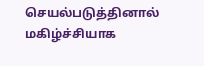செயல்படுத்தினால் மகிழ்ச்சியாக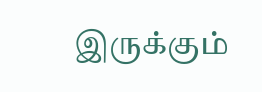இருக்கும்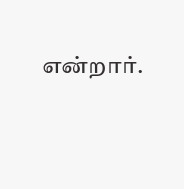என்றார்.